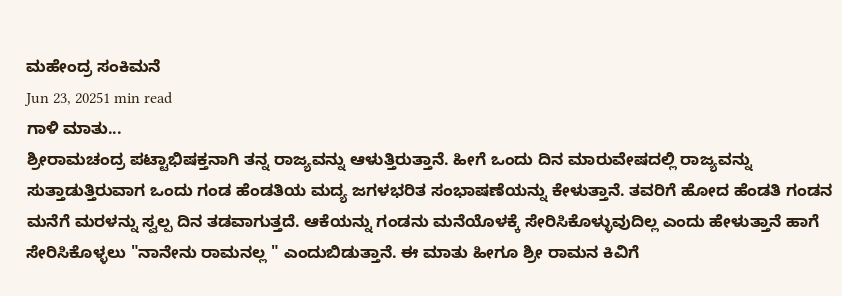ಮಹೇಂದ್ರ ಸಂಕಿಮನೆ
Jun 23, 20251 min read
ಗಾಳಿ ಮಾತು...
ಶ್ರೀರಾಮಚಂದ್ರ ಪಟ್ಟಾಭಿಷಕ್ತನಾಗಿ ತನ್ನ ರಾಜ್ಯವನ್ನು ಆಳುತ್ತಿರುತ್ತಾನೆ. ಹೀಗೆ ಒಂದು ದಿನ ಮಾರುವೇಷದಲ್ಲಿ ರಾಜ್ಯವನ್ನು ಸುತ್ತಾಡುತ್ತಿರುವಾಗ ಒಂದು ಗಂಡ ಹೆಂಡತಿಯ ಮದ್ಯ ಜಗಳಭರಿತ ಸಂಭಾಷಣೆಯನ್ನು ಕೇಳುತ್ತಾನೆ. ತವರಿಗೆ ಹೋದ ಹೆಂಡತಿ ಗಂಡನ ಮನೆಗೆ ಮರಳನ್ನು ಸ್ವಲ್ಪ ದಿನ ತಡವಾಗುತ್ತದೆ. ಆಕೆಯನ್ನು ಗಂಡನು ಮನೆಯೊಳಕ್ಕೆ ಸೇರಿಸಿಕೊಳ್ಳುವುದಿಲ್ಲ ಎಂದು ಹೇಳುತ್ತಾನೆ ಹಾಗೆ ಸೇರಿಸಿಕೊಳ್ಳಲು "ನಾನೇನು ರಾಮನಲ್ಲ " ಎಂದುಬಿಡುತ್ತಾನೆ. ಈ ಮಾತು ಹೀಗೂ ಶ್ರೀ ರಾಮನ ಕಿವಿಗೆ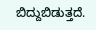ಬಿದ್ದುಬಿಡುತ್ತದೆ.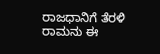ರಾಜಧಾನಿಗೆ ತೆರಳಿ ರಾಮನು ಈ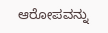ಆರೋಪವನ್ನು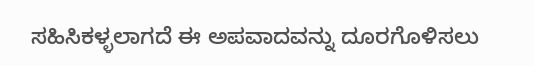ಸಹಿಸಿಕಳ್ಳಲಾಗದೆ ಈ ಅಪವಾದವನ್ನು ದೂರಗೊಳಿಸಲು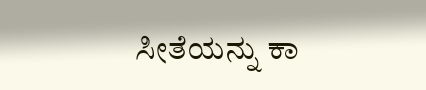ಸೀತೆಯನ್ನು ಕಾ